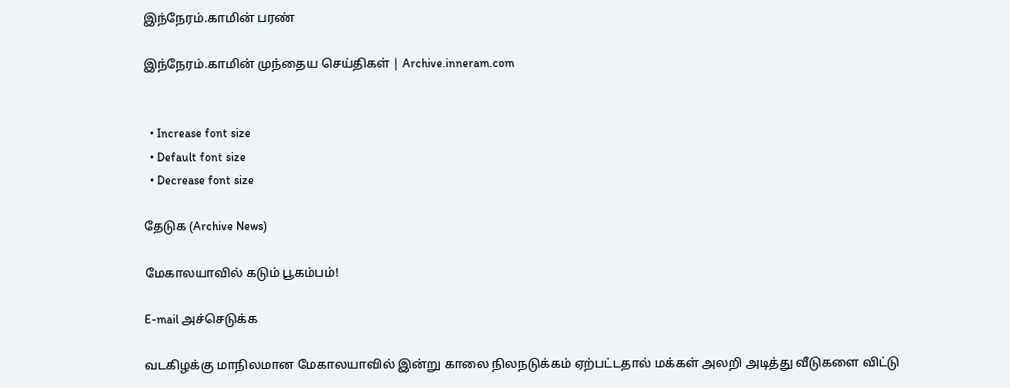இந்நேரம்.காமின் பரண்

இந்நேரம்.காமின் முந்தைய செய்திகள் | Archive.inneram.com


  • Increase font size
  • Default font size
  • Decrease font size

தேடுக (Archive News)

மேகாலயாவில் கடும் பூகம்பம்!

E-mail அச்செடுக்க

வடகிழக்கு மாநிலமான மேகாலயாவில் இன்று காலை நிலநடுக்கம் ஏற்பட்டதால் மக்கள் அலறி அடித்து வீடுகளை விட்டு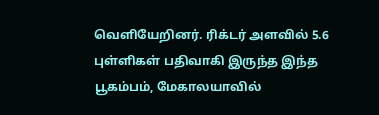வெளியேறினர். ரிக்டர் அளவில் 5.6 புள்ளிகள் பதிவாகி இருந்த இந்த பூகம்பம், மேகாலயாவில்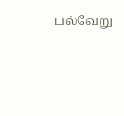பல்வேறு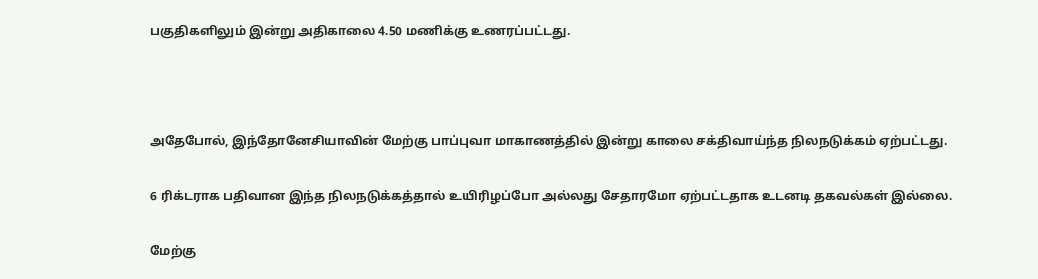பகுதிகளிலும் இன்று அதிகாலை 4.50 மணிக்கு உணரப்பட்டது.



அதேபோல், இந்தோனேசியாவின் மேற்கு பாப்புவா மாகாணத்தில் இன்று காலை சக்திவாய்ந்த நிலநடுக்கம் ஏற்பட்டது.

6 ரிக்டராக பதிவான இந்த நிலநடுக்கத்தால் உயிரிழப்போ அல்லது சேதாரமோ ஏற்பட்டதாக உடனடி தகவல்கள் இல்லை.

மேற்கு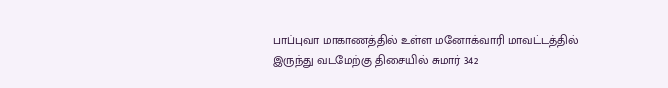பாப்புவா மாகாணத்தில் உள்ள மனோக்வாரி மாவட்டத்தில் இருந்து வடமேற்கு திசையில் சுமார் 342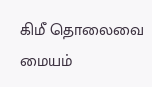கிமீ தொலைவை மையம்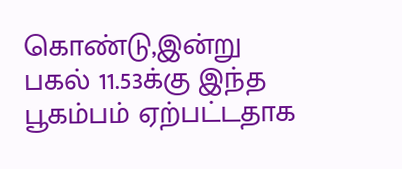கொண்டு,இன்று பகல் 11.53க்கு இந்த பூகம்பம் ஏற்பட்டதாக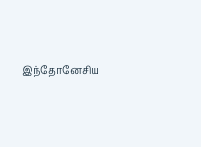இந்தோனேசிய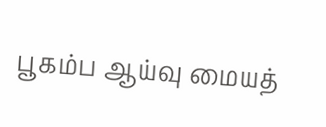பூகம்ப ஆய்வு மையத்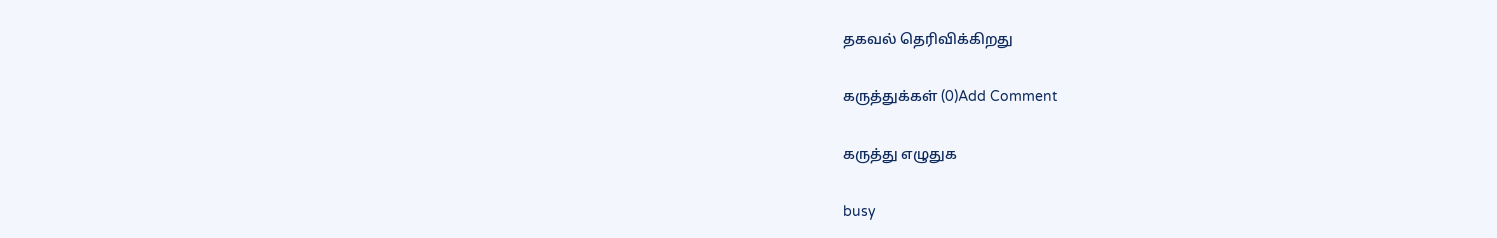தகவல் தெரிவிக்கிறது

கருத்துக்கள் (0)Add Comment

கருத்து எழுதுக

busy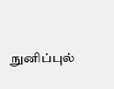நுனிப்புல்